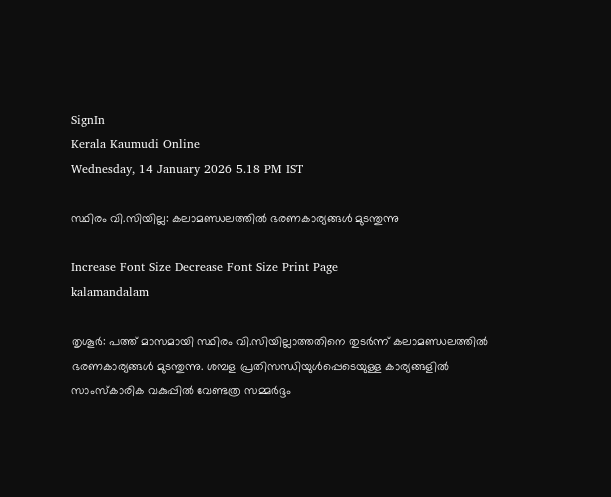SignIn
Kerala Kaumudi Online
Wednesday, 14 January 2026 5.18 PM IST

സ്ഥിരം വി.സിയില്ല: കലാമണ്ഡലത്തിൽ ഭരണകാര്യങ്ങൾ മുടന്തുന്നു

Increase Font Size Decrease Font Size Print Page
kalamandalam

തൃശൂർ: പത്ത് മാസമായി സ്ഥിരം വി.സിയില്ലാത്തതിനെ തുടർന്ന് കലാമണ്ഡലത്തിൽ ഭരണകാര്യങ്ങൾ മുടന്തുന്നു. ശമ്പള പ്രതിസന്ധിയുൾപ്പെടെയുള്ള കാര്യങ്ങളിൽ സാംസ്‌കാരിക വകുപ്പിൽ വേണ്ടത്ര സമ്മർദ്ദം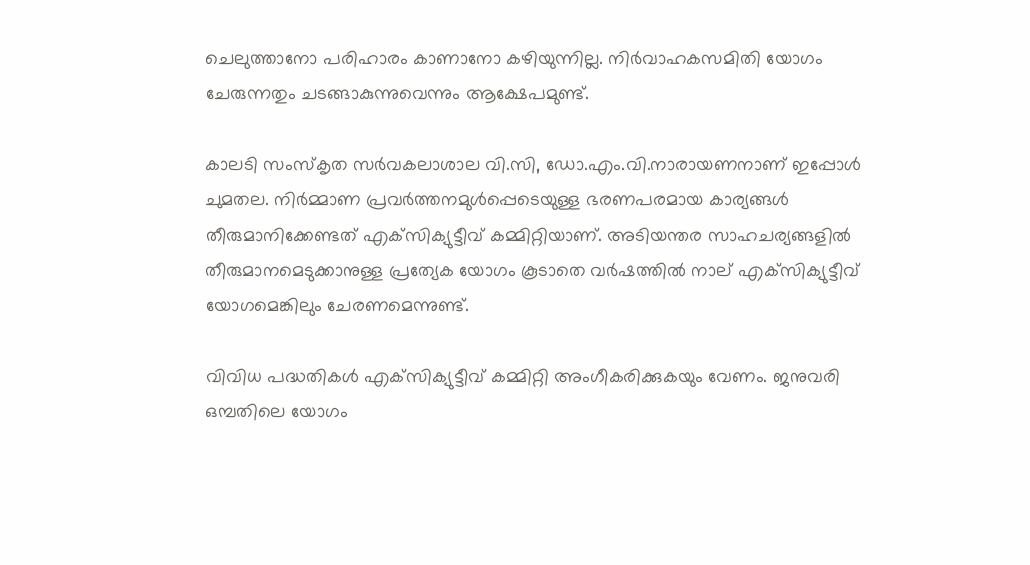ചെലുത്താനോ പരിഹാരം കാണാനോ കഴിയുന്നില്ല. നിർവാഹകസമിതി യോഗം ചേരുന്നതും ചടങ്ങാകുന്നുവെന്നും ആക്ഷേപമുണ്ട്.

കാലടി സംസ്‌കൃത സർവകലാശാല വി.സി, ഡോ.എം.വി.നാരായണനാണ് ഇപ്പോൾ ചുമതല. നിർമ്മാണ പ്രവർത്തനമുൾപ്പെടെയുള്ള ഭരണപരമായ കാര്യങ്ങൾ തീരുമാനിക്കേണ്ടത് എക്‌സിക്യുട്ടീവ് കമ്മിറ്റിയാണ്. അടിയന്തര സാഹചര്യങ്ങളിൽ തീരുമാനമെടുക്കാനുള്ള പ്രത്യേക യോഗം കൂടാതെ വർഷത്തിൽ നാല് എക്‌സിക്യുട്ടീവ് യോഗമെങ്കിലും ചേരണമെന്നുണ്ട്.

വിവിധ പദ്ധതികൾ എക്‌സിക്യുട്ടീവ് കമ്മിറ്റി അംഗീകരിക്കുകയും വേണം. ജനുവരി ഒമ്പതിലെ യോഗം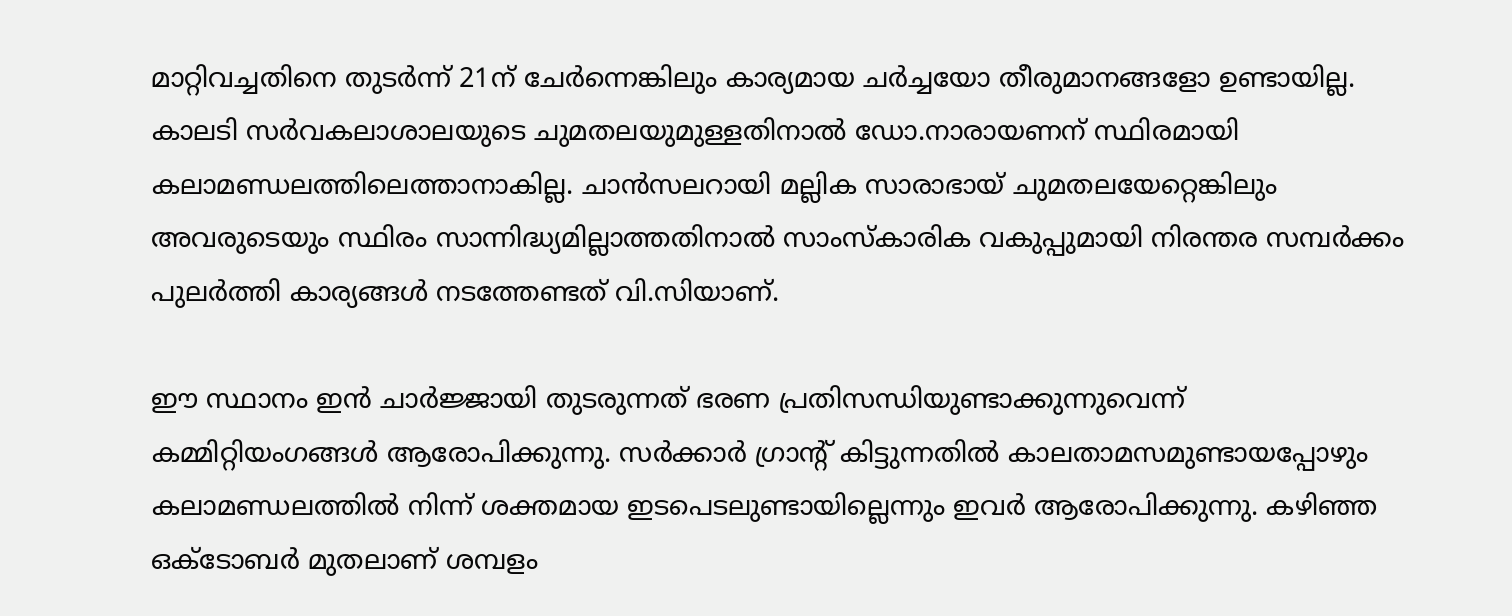മാറ്റിവച്ചതിനെ തുടർന്ന് 21ന് ചേർന്നെങ്കിലും കാര്യമായ ചർച്ചയോ തീരുമാനങ്ങളോ ഉണ്ടായില്ല. കാലടി സർവകലാശാലയുടെ ചുമതലയുമുള്ളതിനാൽ ഡോ.നാരായണന് സ്ഥിരമായി കലാമണ്ഡലത്തിലെത്താനാകില്ല. ചാൻസലറായി മല്ലിക സാരാഭായ് ചുമതലയേറ്റെങ്കിലും അവരുടെയും സ്ഥിരം സാന്നിദ്ധ്യമില്ലാത്തതിനാൽ സാംസ്‌കാരിക വകുപ്പുമായി നിരന്തര സമ്പർക്കം പുലർത്തി കാര്യങ്ങൾ നടത്തേണ്ടത് വി.സിയാണ്.

ഈ സ്ഥാനം ഇൻ ചാർജ്ജായി തുടരുന്നത് ഭരണ പ്രതിസന്ധിയുണ്ടാക്കുന്നുവെന്ന് കമ്മിറ്റിയംഗങ്ങൾ ആരോപിക്കുന്നു. സർക്കാർ ഗ്രാന്റ് കിട്ടുന്നതിൽ കാലതാമസമുണ്ടായപ്പോഴും കലാമണ്ഡലത്തിൽ നിന്ന് ശക്തമായ ഇടപെടലുണ്ടായില്ലെന്നും ഇവർ ആരോപിക്കുന്നു. കഴിഞ്ഞ ഒക്ടോബർ മുതലാണ് ശമ്പളം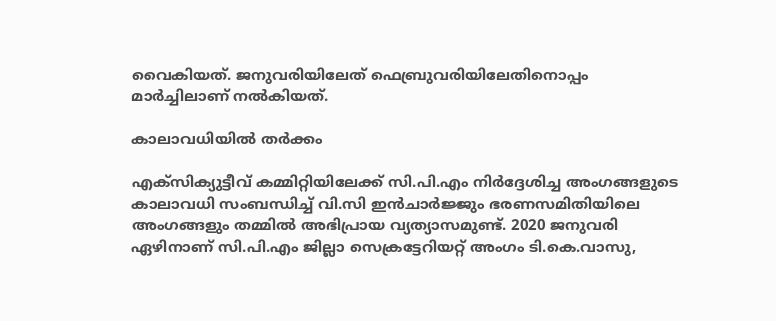വൈകിയത്. ജനുവരിയിലേത് ഫെബ്രുവരിയിലേതിനൊപ്പം മാർച്ചിലാണ് നൽകിയത്.

കാലാവധിയിൽ തർക്കം

എക്‌സിക്യുട്ടീവ് കമ്മിറ്റിയിലേക്ക് സി.പി.എം നിർദ്ദേശിച്ച അംഗങ്ങളുടെ കാലാവധി സംബന്ധിച്ച് വി.സി ഇൻചാർജ്ജും ഭരണസമിതിയിലെ അംഗങ്ങളും തമ്മിൽ അഭിപ്രായ വ്യത്യാസമുണ്ട്. 2020 ജനുവരി ഏഴിനാണ് സി.പി.എം ജില്ലാ സെക്രട്ടേറിയറ്റ് അംഗം ടി.കെ.വാസു,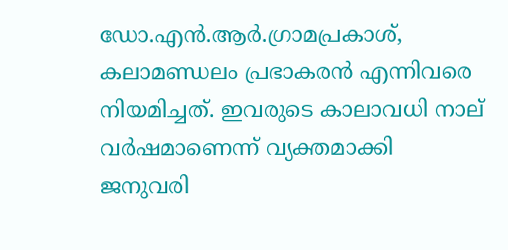ഡോ.എൻ.ആർ.ഗ്രാമപ്രകാശ്, കലാമണ്ഡലം പ്രഭാകരൻ എന്നിവരെ നിയമിച്ചത്. ഇവരുടെ കാലാവധി നാല് വർഷമാണെന്ന് വ്യക്തമാക്കി ജനുവരി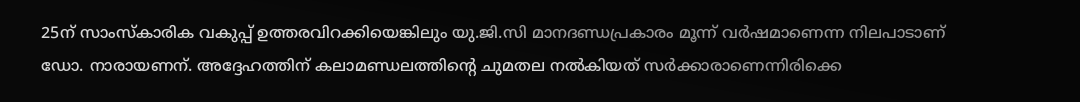25ന് സാംസ്‌കാരിക വകുപ്പ് ഉത്തരവിറക്കിയെങ്കിലും യു.ജി.സി മാനദണ്ഡപ്രകാരം മൂന്ന് വർഷമാണെന്ന നിലപാടാണ് ഡോ. നാരായണന്. അദ്ദേഹത്തിന് കലാമണ്ഡലത്തിന്റെ ചുമതല നൽകിയത് സർക്കാരാണെന്നിരിക്കെ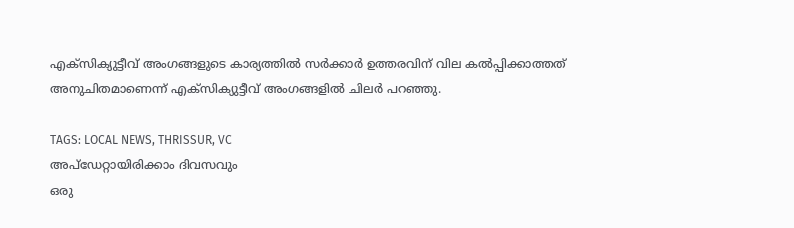എക്‌സിക്യുട്ടീവ് അംഗങ്ങളുടെ കാര്യത്തിൽ സർക്കാർ ഉത്തരവിന് വില കൽപ്പിക്കാത്തത് അനുചിതമാണെന്ന് എക്‌സിക്യുട്ടീവ് അംഗങ്ങളിൽ ചിലർ പറഞ്ഞു.

TAGS: LOCAL NEWS, THRISSUR, VC
അപ്ഡേറ്റായിരിക്കാം ദിവസവും
ഒരു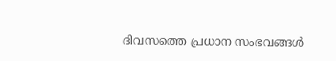ദിവസത്തെ പ്രധാന സംഭവങ്ങൾ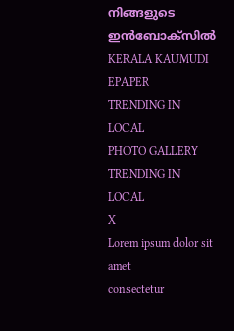നിങ്ങളുടെ ഇൻബോക്സിൽ
KERALA KAUMUDI EPAPER
TRENDING IN LOCAL
PHOTO GALLERY
TRENDING IN LOCAL
X
Lorem ipsum dolor sit amet
consectetur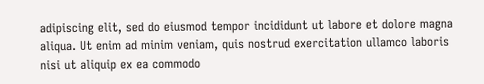adipiscing elit, sed do eiusmod tempor incididunt ut labore et dolore magna aliqua. Ut enim ad minim veniam, quis nostrud exercitation ullamco laboris nisi ut aliquip ex ea commodo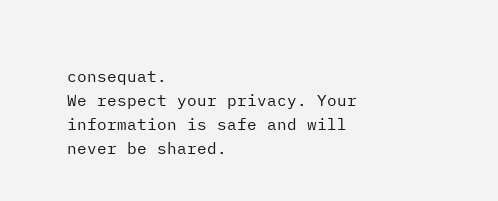consequat.
We respect your privacy. Your information is safe and will never be shared.